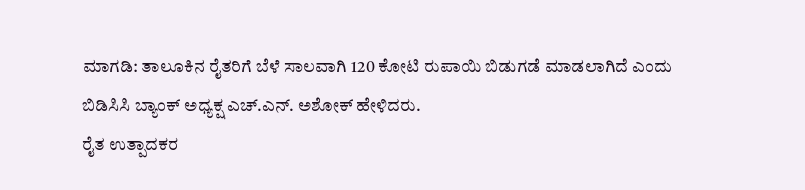ಮಾಗಡಿ: ತಾಲೂಕಿನ ರೈತರಿಗೆ ಬೆಳೆ ಸಾಲವಾಗಿ 120 ಕೋಟಿ ರುಪಾಯಿ ಬಿಡುಗಡೆ ಮಾಡಲಾಗಿದೆ ಎಂದು ಬಿಡಿಸಿಸಿ ಬ್ಯಾಂಕ್ ಅಧ್ಯಕ್ಷ ಎಚ್.ಎನ್. ಅಶೋಕ್ ಹೇಳಿದರು.
ರೈತ ಉತ್ಪಾದಕರ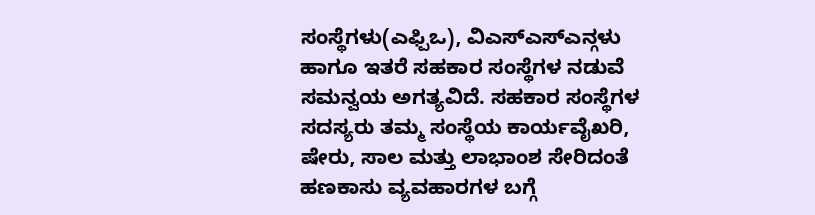ಸಂಸ್ಥೆಗಳು(ಎಫ್ಪಿಒ), ವಿಎಸ್ಎಸ್ಎನ್ಗಳು ಹಾಗೂ ಇತರೆ ಸಹಕಾರ ಸಂಸ್ಥೆಗಳ ನಡುವೆ ಸಮನ್ವಯ ಅಗತ್ಯವಿದೆ. ಸಹಕಾರ ಸಂಸ್ಥೆಗಳ ಸದಸ್ಯರು ತಮ್ಮ ಸಂಸ್ಥೆಯ ಕಾರ್ಯವೈಖರಿ, ಷೇರು, ಸಾಲ ಮತ್ತು ಲಾಭಾಂಶ ಸೇರಿದಂತೆ ಹಣಕಾಸು ವ್ಯವಹಾರಗಳ ಬಗ್ಗೆ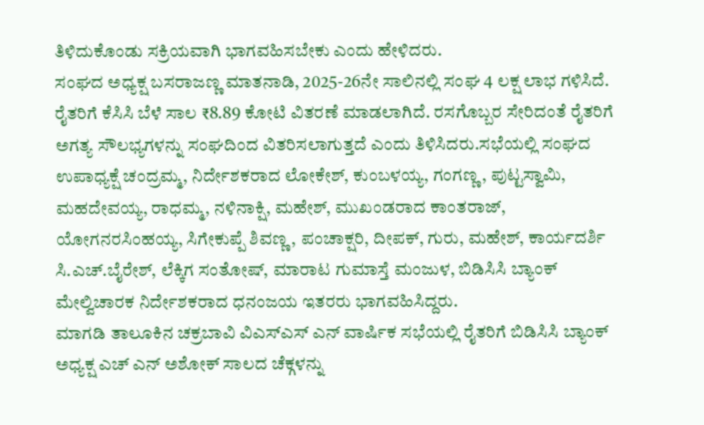ತಿಳಿದುಕೊಂಡು ಸಕ್ರಿಯವಾಗಿ ಭಾಗವಹಿಸಬೇಕು ಎಂದು ಹೇಳಿದರು.
ಸಂಘದ ಅಧ್ಯಕ್ಷ ಬಸರಾಜಣ್ಣ ಮಾತನಾಡಿ, 2025-26ನೇ ಸಾಲಿನಲ್ಲಿ ಸಂಘ 4 ಲಕ್ಷ ಲಾಭ ಗಳಿಸಿದೆ. ರೈತರಿಗೆ ಕೆಸಿಸಿ ಬೆಳೆ ಸಾಲ ₹8.89 ಕೋಟಿ ವಿತರಣೆ ಮಾಡಲಾಗಿದೆ. ರಸಗೊಬ್ಬರ ಸೇರಿದಂತೆ ರೈತರಿಗೆ ಅಗತ್ಯ ಸೌಲಭ್ಯಗಳನ್ನು ಸಂಘದಿಂದ ವಿತರಿಸಲಾಗುತ್ತದೆ ಎಂದು ತಿಳಿಸಿದರು.ಸಭೆಯಲ್ಲಿ ಸಂಘದ ಉಪಾಧ್ಯಕ್ಷೆ ಚಂದ್ರಮ್ಮ, ನಿರ್ದೇಶಕರಾದ ಲೋಕೇಶ್, ಕುಂಬಳಯ್ಯ, ಗಂಗಣ್ಣ, ಪುಟ್ಟಸ್ವಾಮಿ, ಮಹದೇವಯ್ಯ, ರಾಧಮ್ಮ, ನಳಿನಾಕ್ಷಿ, ಮಹೇಶ್, ಮುಖಂಡರಾದ ಕಾಂತರಾಜ್, ಯೋಗನರಸಿಂಹಯ್ಯ, ಸಿಗೇಕುಪ್ಪೆ ಶಿವಣ್ಣ, ಪಂಚಾಕ್ಷರಿ, ದೀಪಕ್, ಗುರು, ಮಹೇಶ್, ಕಾರ್ಯದರ್ಶಿ ಸಿ.ಎಚ್.ಬೈರೇಶ್, ಲೆಕ್ಕಿಗ ಸಂತೋಷ್, ಮಾರಾಟ ಗುಮಾಸ್ತೆ ಮಂಜುಳ, ಬಿಡಿಸಿಸಿ ಬ್ಯಾಂಕ್ ಮೇಲ್ವಿಚಾರಕ ನಿರ್ದೇಶಕರಾದ ಧನಂಜಯ ಇತರರು ಭಾಗವಹಿಸಿದ್ದರು.
ಮಾಗಡಿ ತಾಲೂಕಿನ ಚಕ್ರಬಾವಿ ವಿಎಸ್ಎಸ್ ಎನ್ ವಾರ್ಷಿಕ ಸಭೆಯಲ್ಲಿ ರೈತರಿಗೆ ಬಿಡಿಸಿಸಿ ಬ್ಯಾಂಕ್ ಅಧ್ಯಕ್ಷ ಎಚ್ ಎನ್ ಅಶೋಕ್ ಸಾಲದ ಚೆಕ್ಗಳನ್ನು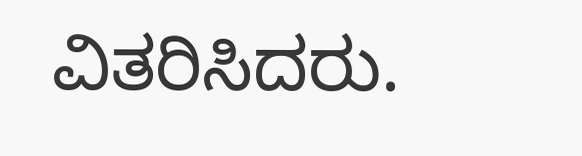ವಿತರಿಸಿದರು.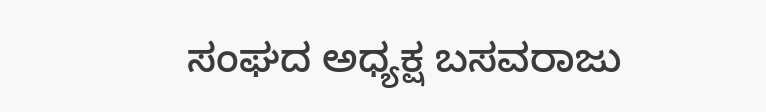ಸಂಘದ ಅಧ್ಯಕ್ಷ ಬಸವರಾಜು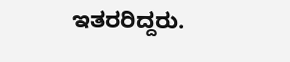ಇತರರಿದ್ದರು.